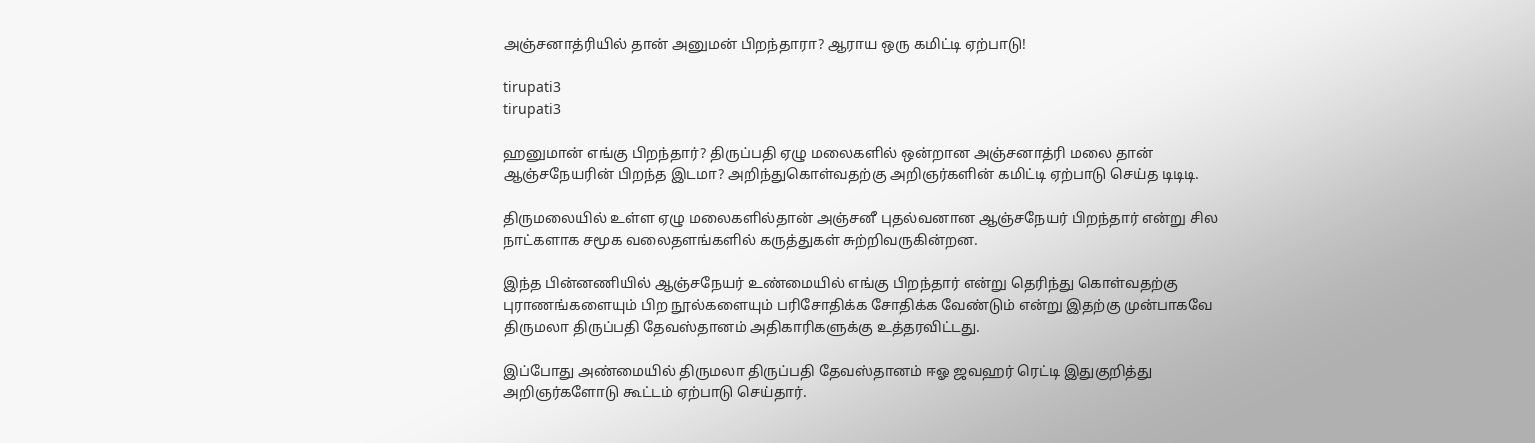அஞ்சனாத்ரியில் தான் அனுமன் பிறந்தாரா? ஆராய ஒரு கமிட்டி ஏற்பாடு!

tirupati3
tirupati3

ஹனுமான் எங்கு பிறந்தார்? திருப்பதி ஏழு மலைகளில் ஒன்றான அஞ்சனாத்ரி மலை தான் ஆஞ்சநேயரின் பிறந்த இடமா? அறிந்துகொள்வதற்கு அறிஞர்களின் கமிட்டி ஏற்பாடு செய்த டிடிடி.

திருமலையில் உள்ள ஏழு மலைகளில்தான் அஞ்சனீ புதல்வனான ஆஞ்சநேயர் பிறந்தார் என்று சில நாட்களாக சமூக வலைதளங்களில் கருத்துகள் சுற்றிவருகின்றன.

இந்த பின்னணியில் ஆஞ்சநேயர் உண்மையில் எங்கு பிறந்தார் என்று தெரிந்து கொள்வதற்கு புராணங்களையும் பிற நூல்களையும் பரிசோதிக்க சோதிக்க வேண்டும் என்று இதற்கு முன்பாகவே திருமலா திருப்பதி தேவஸ்தானம் அதிகாரிகளுக்கு உத்தரவிட்டது.

இப்போது அண்மையில் திருமலா திருப்பதி தேவஸ்தானம் ஈஓ ஜவஹர் ரெட்டி இதுகுறித்து அறிஞர்களோடு கூட்டம் ஏற்பாடு செய்தார்.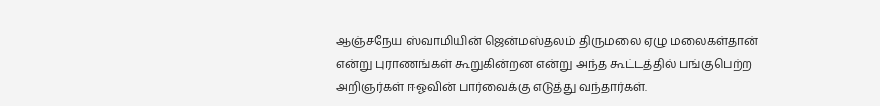ஆஞ்சநேய ஸ்வாமியின் ஜென்மஸ்தலம் திருமலை ஏழு மலைகள்தான் என்று புராணங்கள் கூறுகின்றன என்று அந்த கூட்டத்தில் பங்குபெற்ற அறிஞர்கள் ஈஓவின் பார்வைக்கு எடுத்து வந்தார்கள்.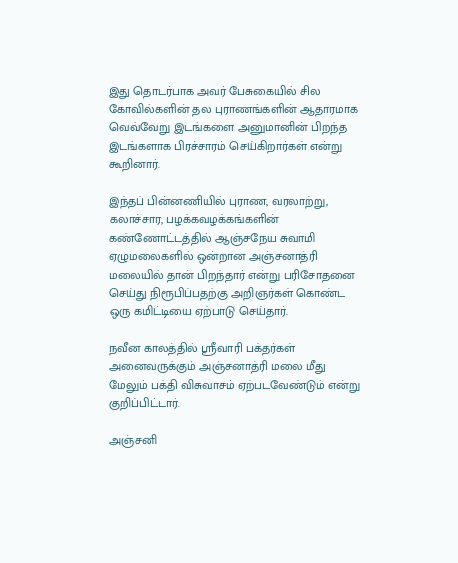இது தொடர்பாக அவர் பேசுகையில் சில கோவில்களின் தல புராணங்களின் ஆதாரமாக வெவ்வேறு இடங்களை அனுமானின் பிறந்த இடங்களாக பிரச்சாரம் செய்கிறார்கள் என்று கூறினார்.

இந்தப் பின்னணியில் புராண, வரலாற்று, கலாச்சார, பழக்கவழக்கங்களின் கண்ணோட்டத்தில் ஆஞ்சநேய சுவாமி ஏழுமலைகளில் ஒன்றான அஞ்சனாத்ரி மலையில் தான் பிறந்தார் என்று பரிசோதனை செய்து நிரூபிப்பதற்கு அறிஞர்கள் கொண்ட ஒரு கமிட்டியை ஏற்பாடு செய்தார்.

நவீன காலத்தில் ஸ்ரீவாரி பக்தர்கள் அனைவருக்கும் அஞ்சனாத்ரி மலை மீது மேலும் பக்தி விசுவாசம் ஏற்படவேண்டும் என்று குறிப்பிட்டார்.

அஞ்சனி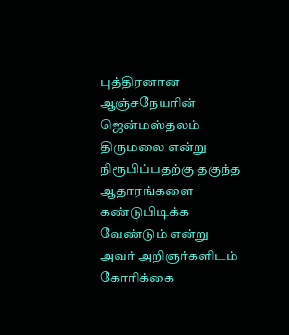புத்திரனான ஆஞ்சநேயரின் ஜென்மஸ்தலம் திருமலை என்று நிரூபிப்பதற்கு தகுந்த ஆதாரங்களை கண்டுபிடிக்க வேண்டும் என்று அவர் அறிஞர்களிடம் கோரிக்கை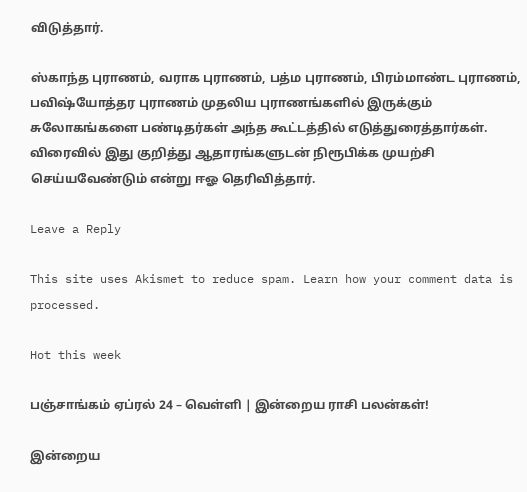விடுத்தார்.

ஸ்காந்த புராணம், வராக புராணம், பத்ம புராணம், பிரம்மாண்ட புராணம், பவிஷ்யோத்தர புராணம் முதலிய புராணங்களில் இருக்கும் சுலோகங்களை பண்டிதர்கள் அந்த கூட்டத்தில் எடுத்துரைத்தார்கள். விரைவில் இது குறித்து ஆதாரங்களுடன் நிரூபிக்க முயற்சி செய்யவேண்டும் என்று ஈஓ தெரிவித்தார்.

Leave a Reply

This site uses Akismet to reduce spam. Learn how your comment data is processed.

Hot this week

பஞ்சாங்கம் ஏப்ரல் 24 – வெள்ளி | இன்றைய ராசி பலன்கள்!

இன்றைய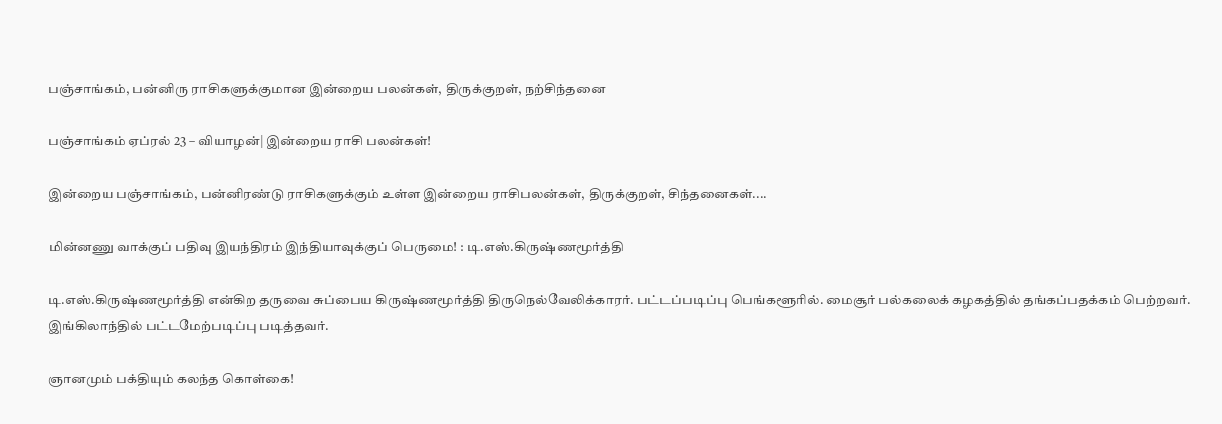பஞ்சாங்கம், பன்னிரு ராசிகளுக்குமான இன்றைய பலன்கள், திருக்குறள், நற்சிந்தனை

பஞ்சாங்கம் ஏப்ரல் 23 – வியாழன்| இன்றைய ராசி பலன்கள்!

இன்றைய பஞ்சாங்கம், பன்னிரண்டு ராசிகளுக்கும் உள்ள இன்றைய ராசிபலன்கள், திருக்குறள், சிந்தனைகள்....

மின்னணு வாக்குப் பதிவு இயந்திரம் இந்தியாவுக்குப் பெருமை! : டி.எஸ்.கிருஷ்ணமூர்த்தி

டி.எஸ்.கிருஷ்ணமூர்த்தி என்கிற தருவை சுப்பைய கிருஷ்ணமூர்த்தி திருநெல்வேலிக்காரர். பட்டப்படிப்பு பெங்களூரில். மைசூர் பல்கலைக் கழகத்தில் தங்கப்பதக்கம் பெற்றவர். இங்கிலாந்தில் பட்டமேற்படிப்பு படித்தவர்.

ஞானமும் பக்தியும் கலந்த கொள்கை!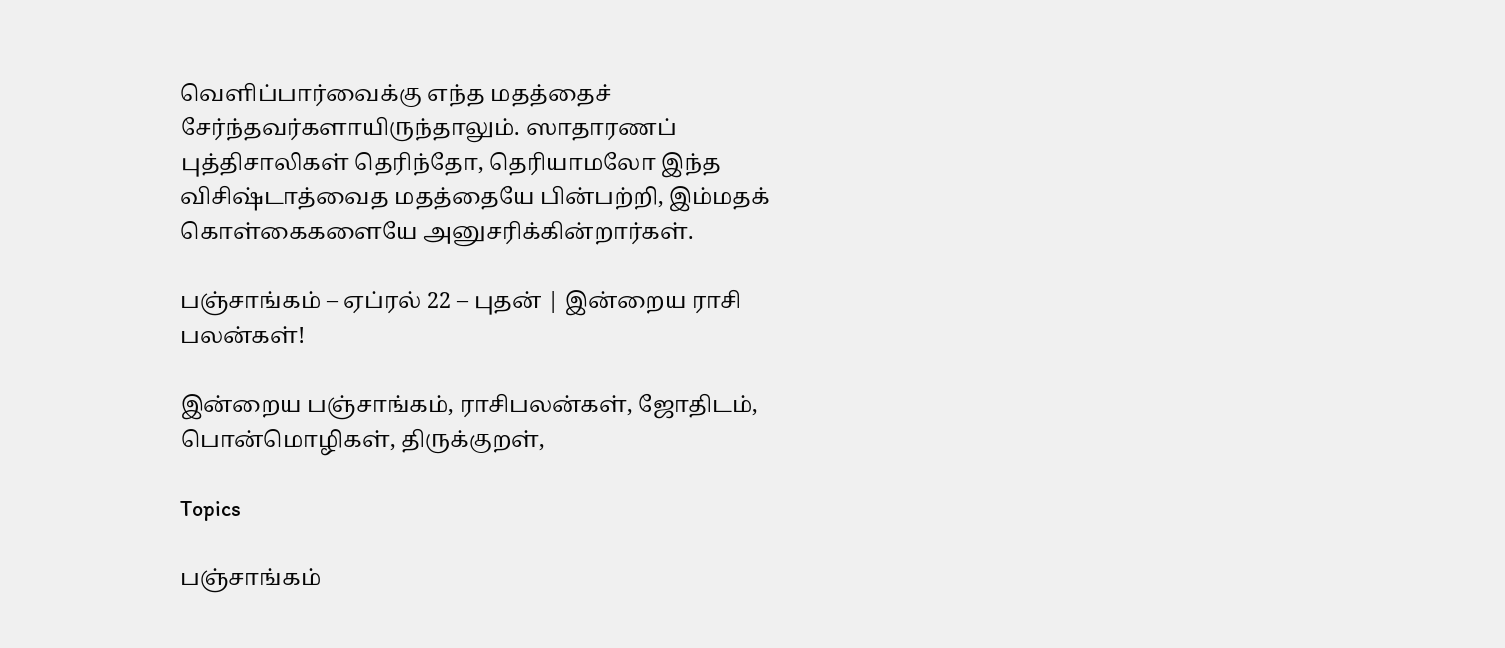வெளிப்பார்வைக்கு எந்த மதத்தைச் சேர்ந்தவர்களாயிருந்தாலும். ஸாதாரணப் புத்திசாலிகள் தெரிந்தோ, தெரியாமலோ இந்த விசிஷ்டாத்வைத மதத்தையே பின்பற்றி, இம்மதக் கொள்கைகளையே அனுசரிக்கின்றார்கள்.

பஞ்சாங்கம் – ஏப்ரல் 22 – புதன் | இன்றைய ராசி பலன்கள்!

இன்றைய பஞ்சாங்கம், ராசிபலன்கள், ஜோதிடம், பொன்மொழிகள், திருக்குறள்,

Topics

பஞ்சாங்கம்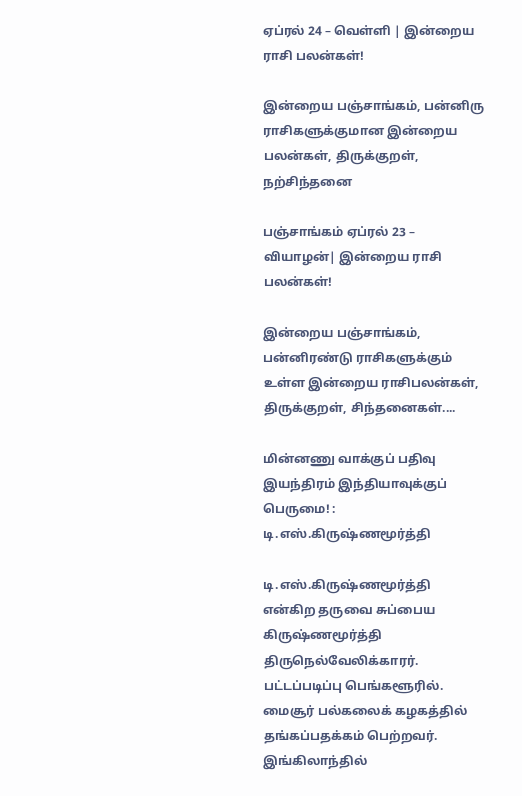ஏப்ரல் 24 – வெள்ளி | இன்றைய ராசி பலன்கள்!

இன்றைய பஞ்சாங்கம், பன்னிரு ராசிகளுக்குமான இன்றைய பலன்கள், திருக்குறள், நற்சிந்தனை

பஞ்சாங்கம் ஏப்ரல் 23 – வியாழன்| இன்றைய ராசி பலன்கள்!

இன்றைய பஞ்சாங்கம், பன்னிரண்டு ராசிகளுக்கும் உள்ள இன்றைய ராசிபலன்கள், திருக்குறள், சிந்தனைகள்....

மின்னணு வாக்குப் பதிவு இயந்திரம் இந்தியாவுக்குப் பெருமை! : டி.எஸ்.கிருஷ்ணமூர்த்தி

டி.எஸ்.கிருஷ்ணமூர்த்தி என்கிற தருவை சுப்பைய கிருஷ்ணமூர்த்தி திருநெல்வேலிக்காரர். பட்டப்படிப்பு பெங்களூரில். மைசூர் பல்கலைக் கழகத்தில் தங்கப்பதக்கம் பெற்றவர். இங்கிலாந்தில்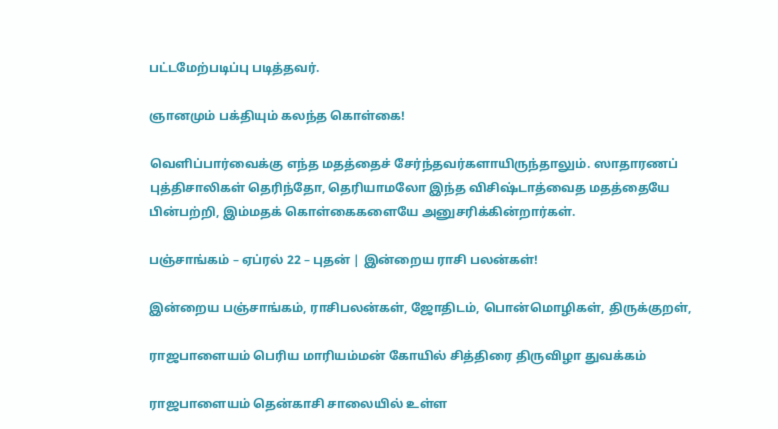பட்டமேற்படிப்பு படித்தவர்.

ஞானமும் பக்தியும் கலந்த கொள்கை!

வெளிப்பார்வைக்கு எந்த மதத்தைச் சேர்ந்தவர்களாயிருந்தாலும். ஸாதாரணப் புத்திசாலிகள் தெரிந்தோ, தெரியாமலோ இந்த விசிஷ்டாத்வைத மதத்தையே பின்பற்றி, இம்மதக் கொள்கைகளையே அனுசரிக்கின்றார்கள்.

பஞ்சாங்கம் – ஏப்ரல் 22 – புதன் | இன்றைய ராசி பலன்கள்!

இன்றைய பஞ்சாங்கம், ராசிபலன்கள், ஜோதிடம், பொன்மொழிகள், திருக்குறள்,

ராஜபாளையம் பெரிய மாரியம்மன் கோயில் சித்திரை திருவிழா துவக்கம்

ராஜபாளையம் தென்காசி சாலையில் உள்ள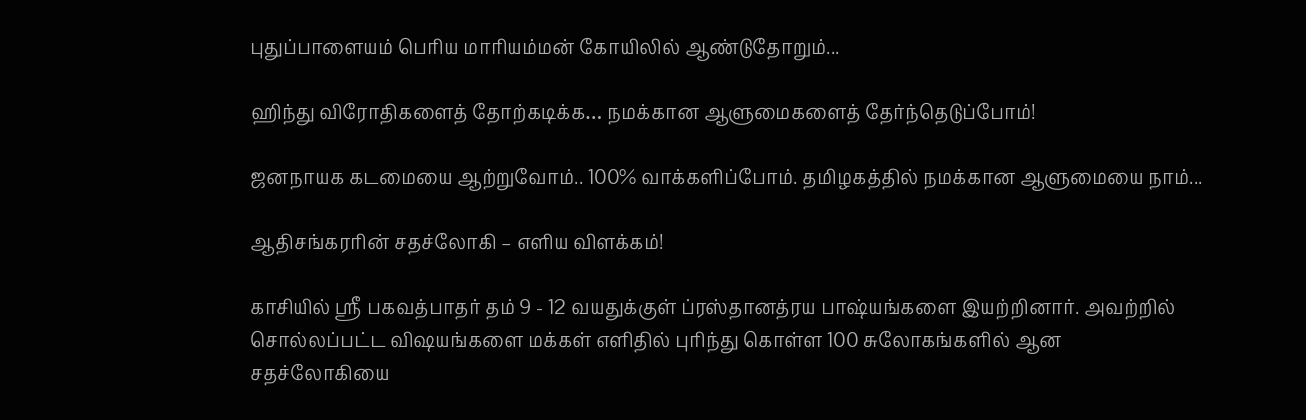புதுப்பாளையம் பெரிய மாரியம்மன் கோயிலில் ஆண்டுதோறும்...

ஹிந்து விரோதிகளைத் தோற்கடிக்க… நமக்கான ஆளுமைகளைத் தேர்ந்தெடுப்போம்!

ஜனநாயக கடமையை ஆற்றுவோம்.. 100% வாக்களிப்போம். தமிழகத்தில் நமக்கான ஆளுமையை நாம்...

ஆதிசங்கரரின் சதச்லோகி – எளிய விளக்கம்!

காசியில் ஸ்ரீ பகவத்பாதர் தம் 9 - 12 வயதுக்குள் ப்ரஸ்தானத்ரய பாஷ்யங்களை இயற்றினார். அவற்றில் சொல்லப்பட்ட விஷயங்களை மக்கள் எளிதில் புரிந்து கொள்ள 100 சுலோகங்களில் ஆன சதச்லோகியை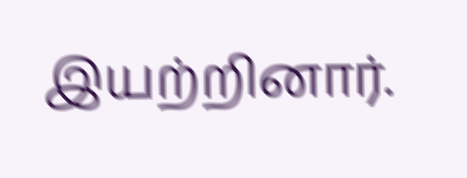இயற்றினார்.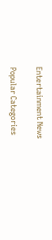Entertainment News

Popular Categories